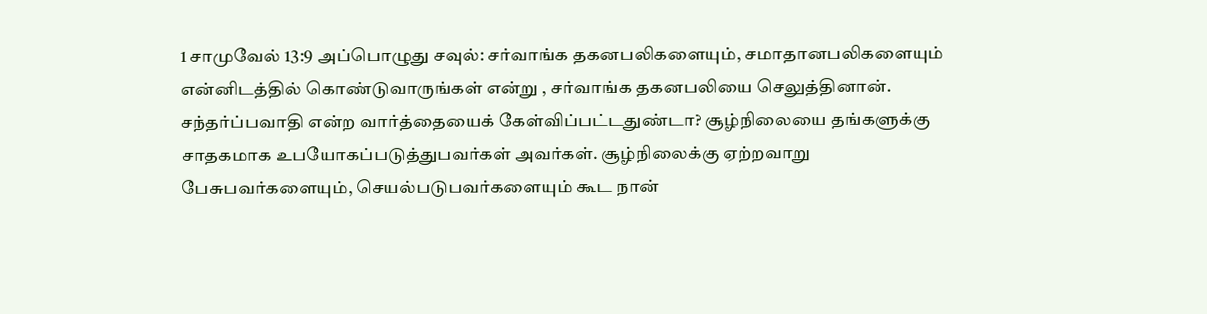1 சாமுவேல் 13:9 அப்பொழுது சவுல்: சர்வாங்க தகனபலிகளையும், சமாதானபலிகளையும் என்னிடத்தில் கொண்டுவாருங்கள் என்று , சர்வாங்க தகனபலியை செலுத்தினான். சந்தர்ப்பவாதி என்ற வார்த்தையைக் கேள்விப்பட்டதுண்டா? சூழ்நிலையை தங்களுக்கு சாதகமாக உபயோகப்படுத்துபவர்கள் அவர்கள். சூழ்நிலைக்கு ஏற்றவாறு பேசுபவர்களையும், செயல்படுபவர்களையும் கூட நான்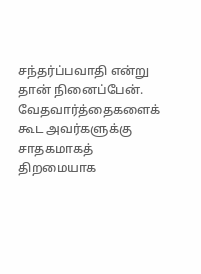சந்தர்ப்பவாதி என்று தான் நினைப்பேன். வேதவார்த்தைகளைக் கூட அவர்களுக்கு சாதகமாகத் திறமையாக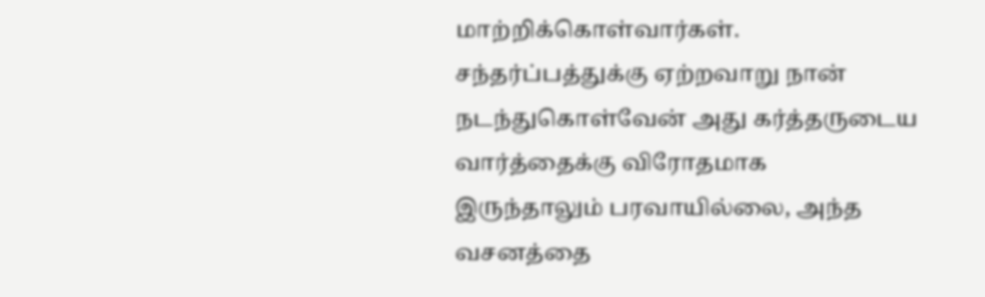மாற்றிக்கொள்வார்கள். சந்தர்ப்பத்துக்கு ஏற்றவாறு நான் நடந்துகொள்வேன் அது கர்த்தருடைய வார்த்தைக்கு விரோதமாக இருந்தாலும் பரவாயில்லை, அந்த வசனத்தை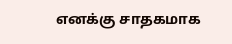எனக்கு சாதகமாக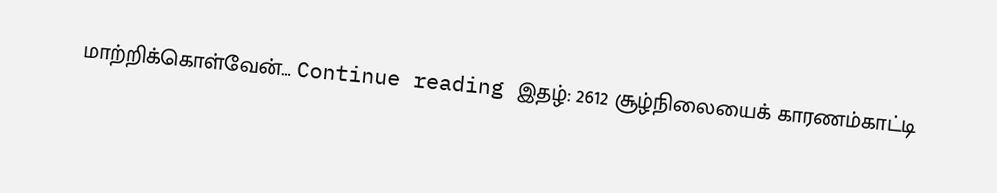மாற்றிக்கொள்வேன்… Continue reading இதழ்: 2612 சூழ்நிலையைக் காரணம்காட்டி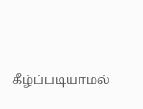கீழ்ப்படியாமல்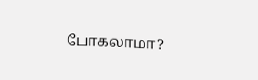போகலாமா?